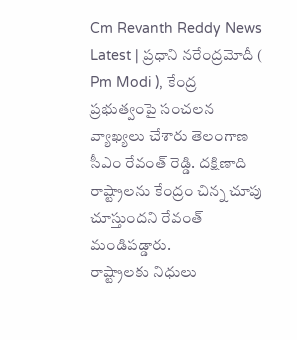Cm Revanth Reddy News Latest | ప్రధాని నరేంద్రమోదీ ( Pm Modi ), కేంద్ర ప్రభుత్వంపై సంచలన వ్యాఖ్యలు చేశారు తెలంగాణ సీఎం రేవంత్ రెడ్డి. దక్షిణాది రాష్ట్రాలను కేంద్రం చిన్న చూపు చూస్తుందని రేవంత్ మండిపడ్డారు.
రాష్ట్రాలకు నిధులు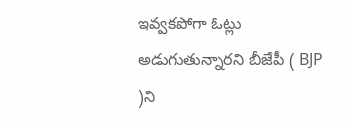ఇవ్వకపోగా ఓట్లు అడుగుతున్నారని బీజేపీ ( BJP )ని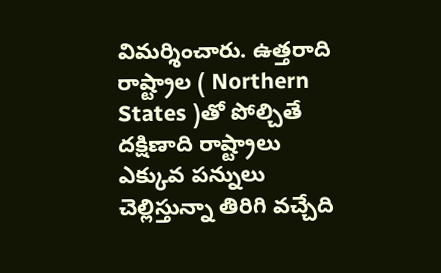విమర్శించారు. ఉత్తరాది రాష్ట్రాల ( Northern States )తో పోల్చితే దక్షిణాది రాష్ట్రాలు ఎక్కువ పన్నులు చెల్లిస్తున్నా తిరిగి వచ్చేది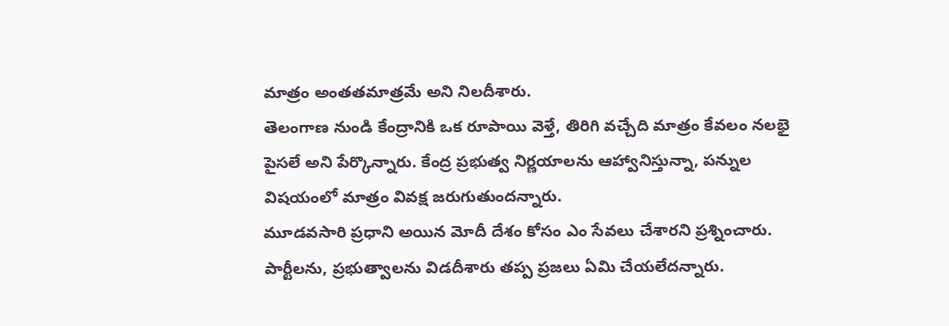మాత్రం అంతతమాత్రమే అని నిలదీశారు.
తెలంగాణ నుండి కేంద్రానికి ఒక రూపాయి వెళ్తే, తిరిగి వచ్చేది మాత్రం కేవలం నలభై పైసలే అని పేర్కొన్నారు. కేంద్ర ప్రభుత్వ నిర్ణయాలను ఆహ్వానిస్తున్నా, పన్నుల విషయంలో మాత్రం వివక్ష జరుగుతుందన్నారు.
మూడవసారి ప్రధాని అయిన మోదీ దేశం కోసం ఎం సేవలు చేశారని ప్రశ్నించారు. పార్టీలను, ప్రభుత్వాలను విడదీశారు తప్ప ప్రజలు ఏమి చేయలేదన్నారు.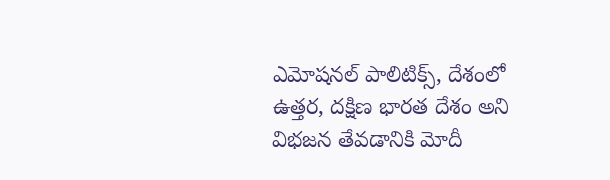ఎమోషనల్ పాలిటిక్స్, దేశంలో ఉత్తర, దక్షిణ భారత దేశం అని విభజన తేవడానికి మోదీ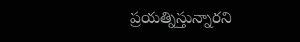ప్రయత్నిస్తున్నారని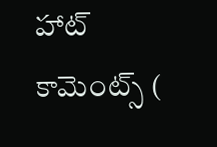హాట్ కామెంట్స్ (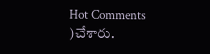Hot Comments )చేశారు.